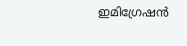ഇമിഗ്രേഷന്‍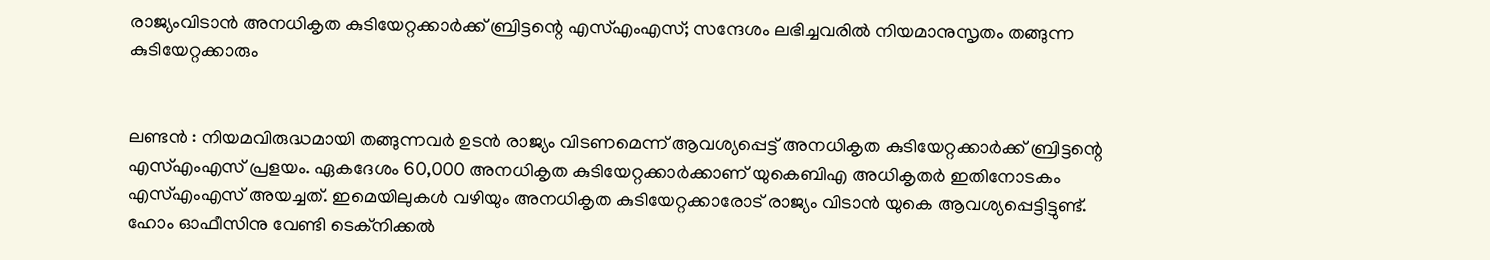രാജ്യംവിടാന്‍ അനധികൃത കുടിയേറ്റക്കാര്‍ക്ക് ബ്രിട്ടന്റെ എസ്എംഎസ്; സന്ദേശം ലഭിച്ചവരില്‍ നിയമാനുസൃതം തങ്ങുന്ന കുടിയേറ്റക്കാരും


ലണ്ടന്‍ : നിയമവിരുദ്ധമായി തങ്ങുന്നവര്‍ ഉടന്‍ രാജ്യം വിടണമെന്ന് ആവശ്യപ്പെട്ട് അനധികൃത കുടിയേറ്റക്കാര്‍ക്ക് ബ്രിട്ടന്റെ എസ്എംഎസ് പ്രളയം. ഏകദേശം 60,000 അനധികൃത കുടിയേറ്റക്കാര്‍ക്കാണ് യുകെബിഎ അധികൃതര്‍ ഇതിനോടകം എസ്എംഎസ് അയച്ചത്. ഇമെയിലുകള്‍ വഴിയും അനധികൃത കുടിയേറ്റക്കാരോട് രാജ്യം വിടാന്‍ യുകെ ആവശ്യപ്പെട്ടിട്ടുണ്ട്. ഹോം ഓഫീസിനു വേണ്ടി ടെക്‌നിക്കല്‍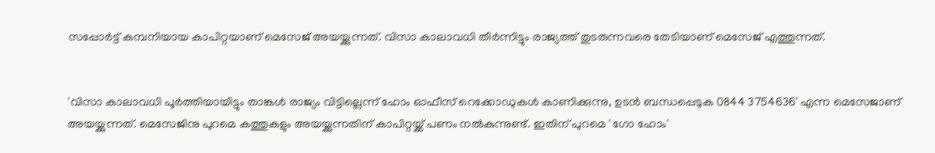സപ്പോര്‍ട്ട് കമ്പനിയായ കാപിറ്റയാണ് മെസേജ് അയയ്ക്കുന്നത്. വിസാ കാലാവധി തീര്‍ന്നിട്ടും രാജ്യത്ത് തുടരുന്നവരെ തേടിയാണ് മെസേജ് എത്തുന്നത്.


'വിസാ കാലാവധി പൂര്‍ത്തിയായിട്ടും താങ്കള്‍ രാജ്യം വിട്ടില്ലെന്ന് ഹോം ഓഫീസ് റെക്കോഡുകള്‍ കാണിക്കുന്നു, ഉടന്‍ ബന്ധപ്പെടുക 0844 3754636' എന്ന മെസേജാണ് അയയ്ക്കുന്നത്. മെസേജിനു പുറമെ കത്തുകളും അയയ്ക്കുന്നതിന് കാപിറ്റയ്ക്ക് പണം നല്‍കുന്നുണ്ട്. ഇതിന് പുറമെ 'ഗോ ഹോം'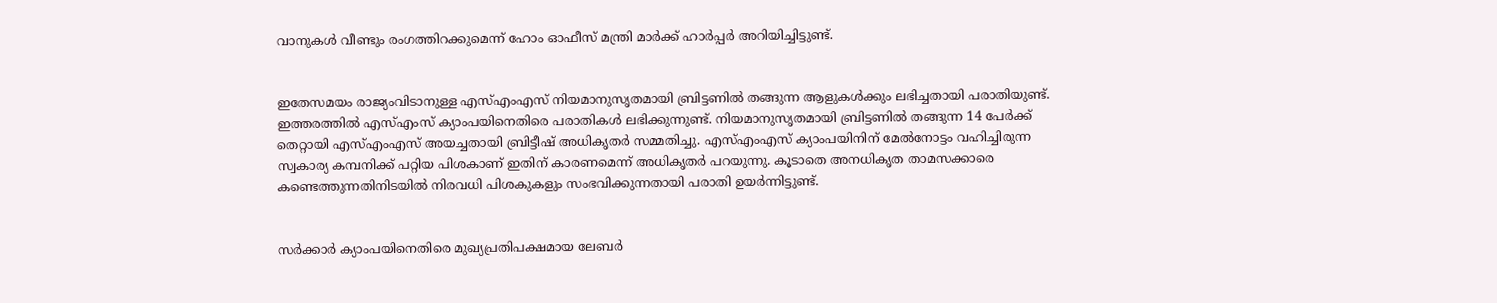വാനുകള്‍ വീണ്ടും രംഗത്തിറക്കുമെന്ന് ഹോം ഓഫീസ് മന്ത്രി മാര്‍ക്ക് ഹാര്‍പ്പര്‍ അറിയിച്ചിട്ടുണ്ട്.


ഇതേസമയം രാജ്യംവിടാനുള്ള എസ്എംഎസ് നിയമാനുസൃതമായി ബ്രിട്ടണില്‍ തങ്ങുന്ന ആളുകള്‍ക്കും ലഭിച്ചതായി പരാതിയുണ്ട്. ഇത്തരത്തില്‍ എസ്എംസ് ക്യാംപയിനെതിരെ പരാതികള്‍ ലഭിക്കുന്നുണ്ട്. നിയമാനുസൃതമായി ബ്രിട്ടണില്‍ തങ്ങുന്ന 14 പേര്‍ക്ക് തെറ്റായി എസ്എംഎസ് അയച്ചതായി ബ്രിട്ടീഷ് അധികൃതര്‍ സമ്മതിച്ചു. എസ്എംഎസ് ക്യാംപയിനിന് മേല്‍നോട്ടം വഹിച്ചിരുന്ന സ്വകാര്യ കമ്പനിക്ക് പറ്റിയ പിശകാണ് ഇതിന് കാരണമെന്ന് അധികൃതര്‍ പറയുന്നു. കൂടാതെ അനധികൃത താമസക്കാരെ കണ്ടെത്തുന്നതിനിടയില്‍ നിരവധി പിശകുകളും സംഭവിക്കുന്നതായി പരാതി ഉയര്‍ന്നിട്ടുണ്ട്.


സര്‍ക്കാര്‍ ക്യാംപയിനെതിരെ മുഖ്യപ്രതിപക്ഷമായ ലേബര്‍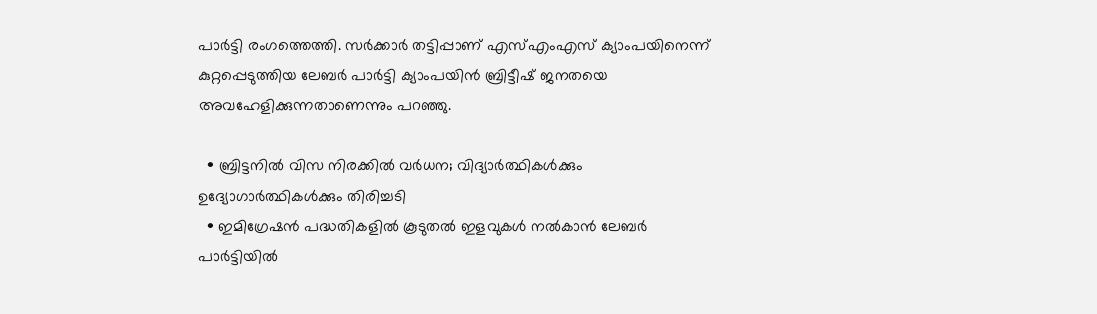പാര്‍ട്ടി രംഗത്തെത്തി. സര്‍ക്കാര്‍ തട്ടിപ്പാണ് എസ്എംഎസ് ക്യാംപയിനെന്ന് കുറ്റപ്പെടുത്തിയ ലേബര്‍ പാര്‍ട്ടി ക്യാംപയിന്‍ ബ്രിട്ടീഷ് ജനതയെ അവഹേളിക്കുന്നതാണെന്നും പറഞ്ഞു.

  • ബ്രിട്ടനില്‍ വിസ നിരക്കില്‍ വര്‍ധന; വിദ്യാര്‍ത്ഥികള്‍ക്കും ഉദ്യോഗാര്‍ത്ഥികള്‍ക്കും തിരിച്ചടി
  • ഇമിഗ്രേഷന്‍ പദ്ധതികളില്‍ കൂടുതല്‍ ഇളവുകള്‍ നല്‍കാന്‍ ലേബര്‍ പാര്‍ട്ടിയില്‍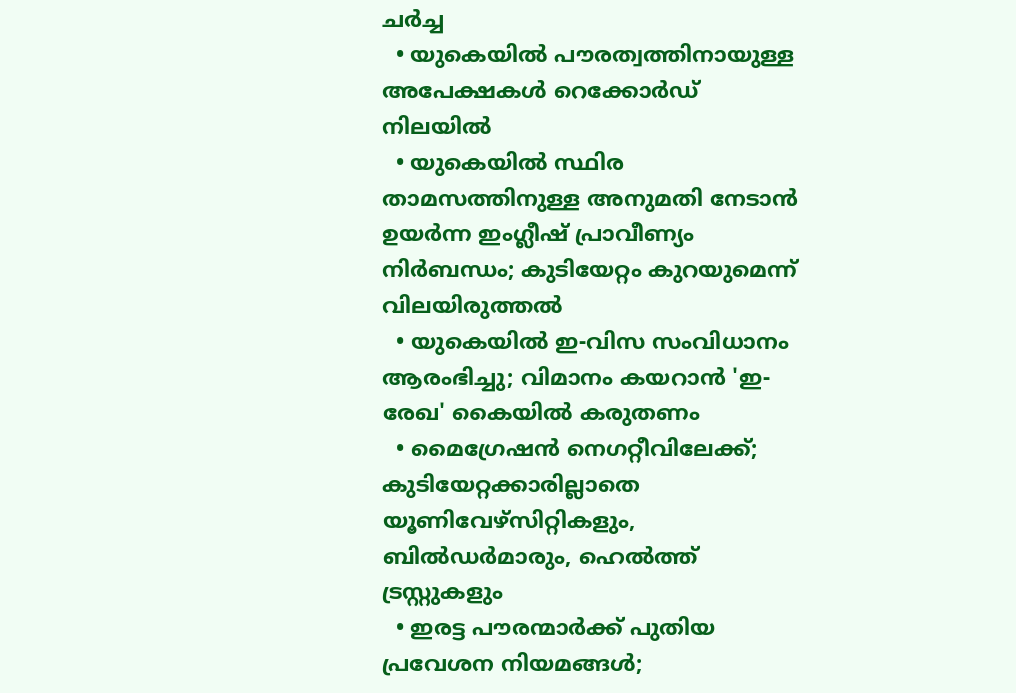ചര്‍ച്ച
  • യുകെയില്‍ പൗരത്വത്തിനായുള്ള അപേക്ഷകള്‍ റെക്കോര്‍ഡ് നിലയില്‍
  • യുകെയില്‍ സ്ഥിര താമസത്തിനുള്ള അനുമതി നേടാന്‍ ഉയര്‍ന്ന ഇംഗ്ലീഷ് പ്രാവീണ്യം നിര്‍ബന്ധം; കുടിയേറ്റം കുറയുമെന്ന് വിലയിരുത്തല്‍
  • യുകെയില്‍ ഇ-വിസ സംവിധാനം ആരംഭിച്ചു; വിമാനം കയറാന്‍ 'ഇ-രേഖ' കൈയില്‍ കരുതണം
  • മൈഗ്രേഷന്‍ നെഗറ്റീവിലേക്ക്; കുടിയേറ്റക്കാരില്ലാതെ യൂണിവേഴ്‌സിറ്റികളും, ബില്‍ഡര്‍മാരും, ഹെല്‍ത്ത് ട്രസ്റ്റുകളും
  • ഇരട്ട പൗരന്മാര്‍ക്ക് പുതിയ പ്രവേശന നിയമങ്ങള്‍;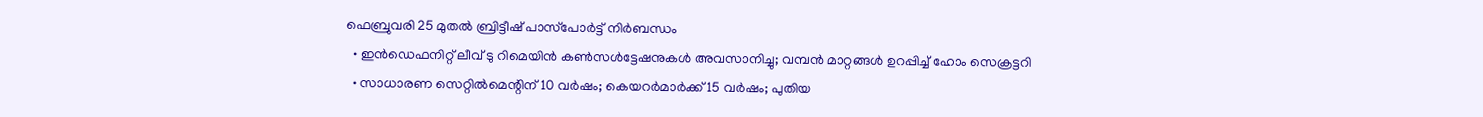ഫെബ്രുവരി 25 മുതല്‍ ബ്രിട്ടീഷ് പാസ്‌പോര്‍ട്ട് നിര്‍ബന്ധം
  • ഇന്‍ഡെഫനിറ്റ് ലീവ് ടു റിമെയിന്‍ കണ്‍സള്‍ട്ടേഷനുകള്‍ അവസാനിച്ചു; വമ്പന്‍ മാറ്റങ്ങള്‍ ഉറപ്പിച്ച് ഹോം സെക്രട്ടറി
  • സാധാരണ സെറ്റില്‍മെന്റിന് 10 വര്‍ഷം; കെയറര്‍മാര്‍ക്ക് 15 വര്‍ഷം; പുതിയ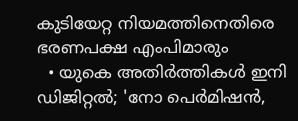കുടിയേറ്റ നിയമത്തിനെതിരെ ഭരണപക്ഷ എംപിമാരും
  • യുകെ അതിര്‍ത്തികള്‍ ഇനി ഡിജിറ്റല്‍; 'നോ പെര്‍മിഷന്‍,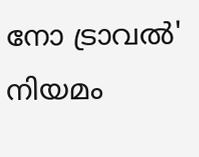നോ ട്രാവല്‍' നിയമം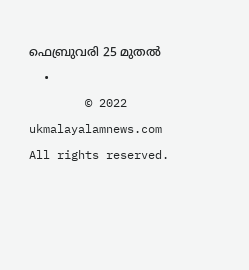ഫെബ്രുവരി 25 മുതല്‍
  •
        © 2022 ukmalayalamnews.com All rights reserved.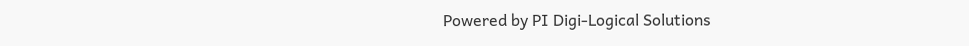Powered by PI Digi-Logical Solutions